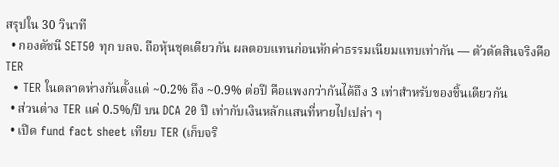สรุปใน 30 วินาที
  • กองดัชนี SET50 ทุก บลจ. ถือหุ้นชุดเดียวกัน ผลตอบแทนก่อนหักค่าธรรมเนียมแทบเท่ากัน — ตัวตัดสินจริงคือ TER
  • TER ในตลาดห่างกันตั้งแต่ ~0.2% ถึง ~0.9% ต่อปี คือแพงกว่ากันได้ถึง 3 เท่าสำหรับของชิ้นเดียวกัน
  • ส่วนต่าง TER แค่ 0.5%/ปี บน DCA 20 ปี เท่ากับเงินหลักแสนที่หายไปเปล่า ๆ
  • เปิด fund fact sheet เทียบ TER (เก็บจริ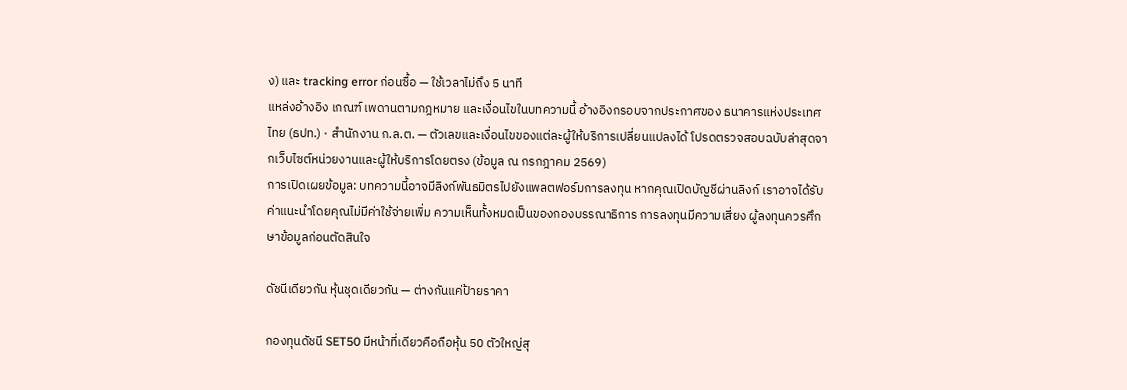ง) และ tracking error ก่อนซื้อ — ใช้เวลาไม่ถึง 5 นาที
แหล่งอ้างอิง เกณฑ์ เพดานตามกฎหมาย และเงื่อนไขในบทความนี้ อ้างอิงกรอบจากประกาศของ ธนาคารแห่งประเทศไทย (ธปท.) · สำนักงาน ก.ล.ต. — ตัวเลขและเงื่อนไขของแต่ละผู้ให้บริการเปลี่ยนแปลงได้ โปรดตรวจสอบฉบับล่าสุดจากเว็บไซต์หน่วยงานและผู้ให้บริการโดยตรง (ข้อมูล ณ กรกฎาคม 2569)
การเปิดเผยข้อมูล: บทความนี้อาจมีลิงก์พันธมิตรไปยังแพลตฟอร์มการลงทุน หากคุณเปิดบัญชีผ่านลิงก์ เราอาจได้รับค่าแนะนำโดยคุณไม่มีค่าใช้จ่ายเพิ่ม ความเห็นทั้งหมดเป็นของกองบรรณาธิการ การลงทุนมีความเสี่ยง ผู้ลงทุนควรศึกษาข้อมูลก่อนตัดสินใจ

ดัชนีเดียวกัน หุ้นชุดเดียวกัน — ต่างกันแค่ป้ายราคา

กองทุนดัชนี SET50 มีหน้าที่เดียวคือถือหุ้น 50 ตัวใหญ่สุ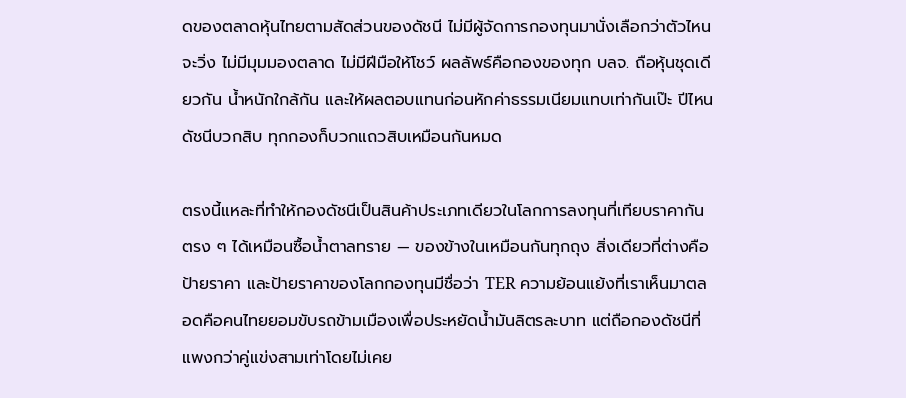ดของตลาดหุ้นไทยตามสัดส่วนของดัชนี ไม่มีผู้จัดการกองทุนมานั่งเลือกว่าตัวไหนจะวิ่ง ไม่มีมุมมองตลาด ไม่มีฝีมือให้โชว์ ผลลัพธ์คือกองของทุก บลจ. ถือหุ้นชุดเดียวกัน น้ำหนักใกล้กัน และให้ผลตอบแทนก่อนหักค่าธรรมเนียมแทบเท่ากันเป๊ะ ปีไหนดัชนีบวกสิบ ทุกกองก็บวกแถวสิบเหมือนกันหมด

ตรงนี้แหละที่ทำให้กองดัชนีเป็นสินค้าประเภทเดียวในโลกการลงทุนที่เทียบราคากันตรง ๆ ได้เหมือนซื้อน้ำตาลทราย — ของข้างในเหมือนกันทุกถุง สิ่งเดียวที่ต่างคือป้ายราคา และป้ายราคาของโลกกองทุนมีชื่อว่า TER ความย้อนแย้งที่เราเห็นมาตลอดคือคนไทยยอมขับรถข้ามเมืองเพื่อประหยัดน้ำมันลิตรละบาท แต่ถือกองดัชนีที่แพงกว่าคู่แข่งสามเท่าโดยไม่เคย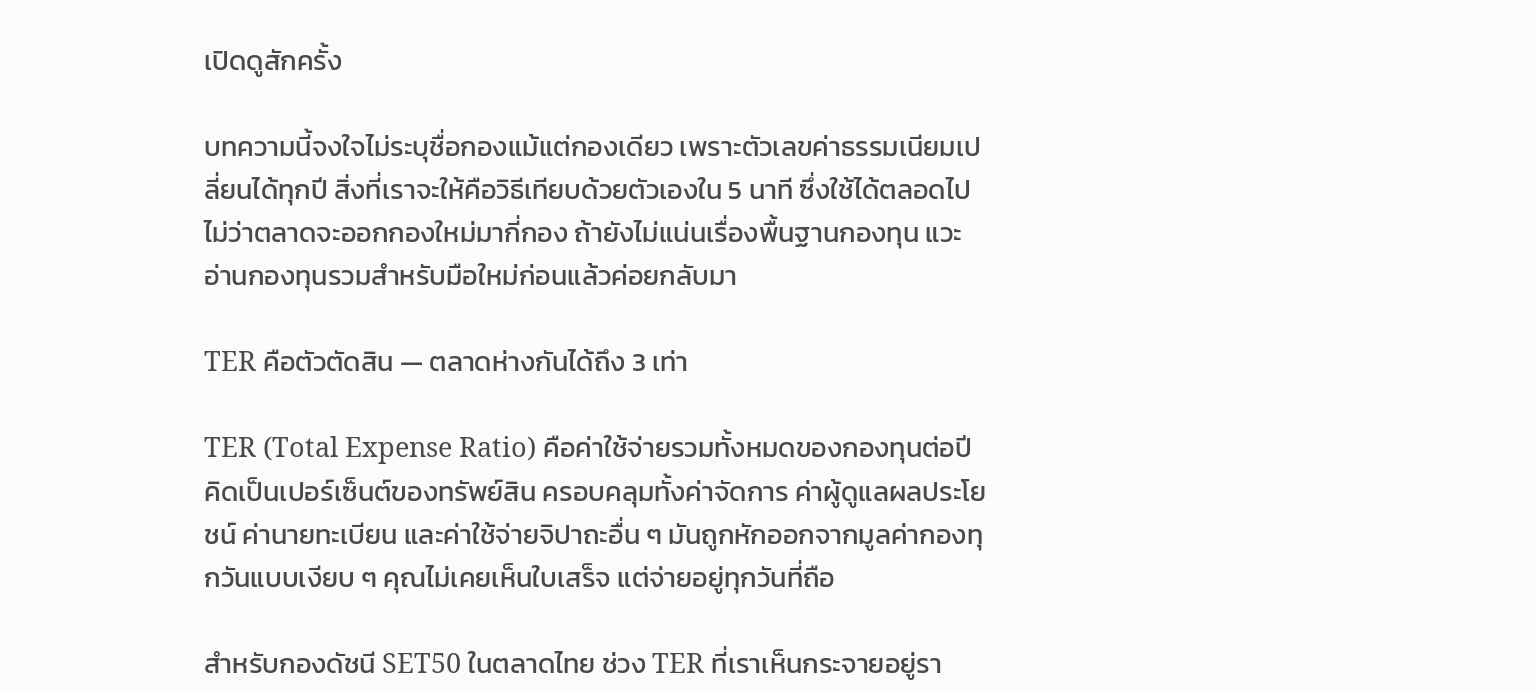เปิดดูสักครั้ง

บทความนี้จงใจไม่ระบุชื่อกองแม้แต่กองเดียว เพราะตัวเลขค่าธรรมเนียมเปลี่ยนได้ทุกปี สิ่งที่เราจะให้คือวิธีเทียบด้วยตัวเองใน 5 นาที ซึ่งใช้ได้ตลอดไปไม่ว่าตลาดจะออกกองใหม่มากี่กอง ถ้ายังไม่แน่นเรื่องพื้นฐานกองทุน แวะอ่านกองทุนรวมสำหรับมือใหม่ก่อนแล้วค่อยกลับมา

TER คือตัวตัดสิน — ตลาดห่างกันได้ถึง 3 เท่า

TER (Total Expense Ratio) คือค่าใช้จ่ายรวมทั้งหมดของกองทุนต่อปี คิดเป็นเปอร์เซ็นต์ของทรัพย์สิน ครอบคลุมทั้งค่าจัดการ ค่าผู้ดูแลผลประโยชน์ ค่านายทะเบียน และค่าใช้จ่ายจิปาถะอื่น ๆ มันถูกหักออกจากมูลค่ากองทุกวันแบบเงียบ ๆ คุณไม่เคยเห็นใบเสร็จ แต่จ่ายอยู่ทุกวันที่ถือ

สำหรับกองดัชนี SET50 ในตลาดไทย ช่วง TER ที่เราเห็นกระจายอยู่รา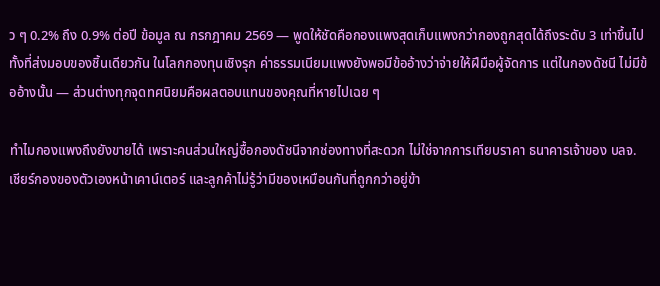ว ๆ 0.2% ถึง 0.9% ต่อปี ข้อมูล ณ กรกฎาคม 2569 — พูดให้ชัดคือกองแพงสุดเก็บแพงกว่ากองถูกสุดได้ถึงระดับ 3 เท่าขึ้นไป ทั้งที่ส่งมอบของชิ้นเดียวกัน ในโลกกองทุนเชิงรุก ค่าธรรมเนียมแพงยังพอมีข้ออ้างว่าจ่ายให้ฝีมือผู้จัดการ แต่ในกองดัชนี ไม่มีข้ออ้างนั้น — ส่วนต่างทุกจุดทศนิยมคือผลตอบแทนของคุณที่หายไปเฉย ๆ

ทำไมกองแพงถึงยังขายได้ เพราะคนส่วนใหญ่ซื้อกองดัชนีจากช่องทางที่สะดวก ไม่ใช่จากการเทียบราคา ธนาคารเจ้าของ บลจ. เชียร์กองของตัวเองหน้าเคาน์เตอร์ และลูกค้าไม่รู้ว่ามีของเหมือนกันที่ถูกกว่าอยู่ข้า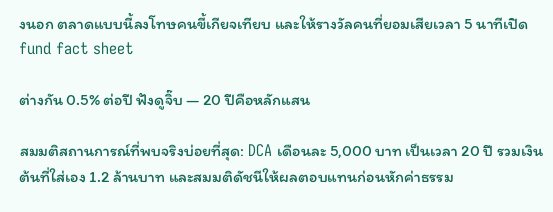งนอก ตลาดแบบนี้ลงโทษคนขี้เกียจเทียบ และให้รางวัลคนที่ยอมเสียเวลา 5 นาทีเปิด fund fact sheet

ต่างกัน 0.5% ต่อปี ฟังดูจิ๊บ — 20 ปีคือหลักแสน

สมมติสถานการณ์ที่พบจริงบ่อยที่สุด: DCA เดือนละ 5,000 บาท เป็นเวลา 20 ปี รวมเงินต้นที่ใส่เอง 1.2 ล้านบาท และสมมติดัชนีให้ผลตอบแทนก่อนหักค่าธรรม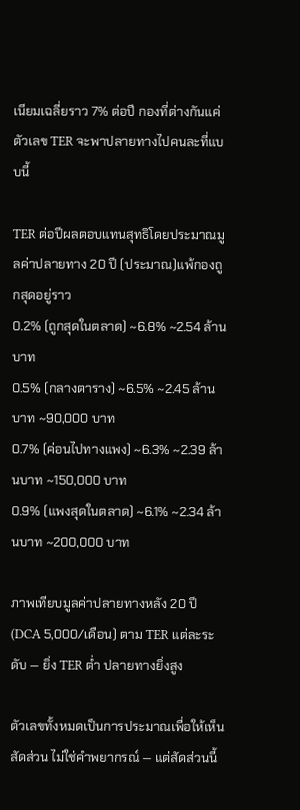เนียมเฉลี่ยราว 7% ต่อปี กองที่ต่างกันแค่ตัวเลข TER จะพาปลายทางไปคนละที่แบบนี้

TER ต่อปีผลตอบแทนสุทธิโดยประมาณมูลค่าปลายทาง 20 ปี (ประมาณ)แพ้กองถูกสุดอยู่ราว
0.2% (ถูกสุดในตลาด) ~6.8% ~2.54 ล้านบาท
0.5% (กลางตาราง) ~6.5% ~2.45 ล้านบาท ~90,000 บาท
0.7% (ค่อนไปทางแพง) ~6.3% ~2.39 ล้านบาท ~150,000 บาท
0.9% (แพงสุดในตลาด) ~6.1% ~2.34 ล้านบาท ~200,000 บาท

ภาพเทียบมูลค่าปลายทางหลัง 20 ปี (DCA 5,000/เดือน) ตาม TER แต่ละระดับ — ยิ่ง TER ต่ำ ปลายทางยิ่งสูง

ตัวเลขทั้งหมดเป็นการประมาณเพื่อให้เห็นสัดส่วน ไม่ใช่คำพยากรณ์ — แต่สัดส่วนนี้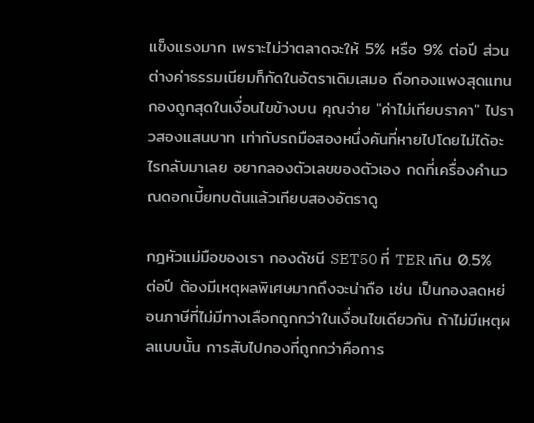แข็งแรงมาก เพราะไม่ว่าตลาดจะให้ 5% หรือ 9% ต่อปี ส่วนต่างค่าธรรมเนียมก็กัดในอัตราเดิมเสมอ ถือกองแพงสุดแทนกองถูกสุดในเงื่อนไขข้างบน คุณจ่าย "ค่าไม่เทียบราคา" ไปราวสองแสนบาท เท่ากับรถมือสองหนึ่งคันที่หายไปโดยไม่ได้อะไรกลับมาเลย อยากลองตัวเลขของตัวเอง กดที่เครื่องคำนวณดอกเบี้ยทบต้นแล้วเทียบสองอัตราดู

กฎหัวแม่มือของเรา กองดัชนี SET50 ที่ TER เกิน 0.5% ต่อปี ต้องมีเหตุผลพิเศษมากถึงจะน่าถือ เช่น เป็นกองลดหย่อนภาษีที่ไม่มีทางเลือกถูกกว่าในเงื่อนไขเดียวกัน ถ้าไม่มีเหตุผลแบบนั้น การสับไปกองที่ถูกกว่าคือการ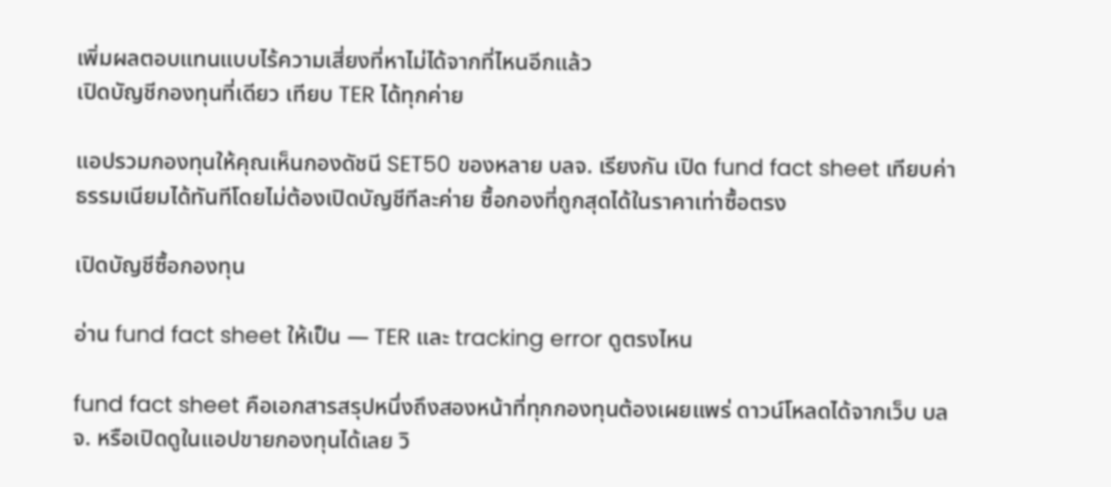เพิ่มผลตอบแทนแบบไร้ความเสี่ยงที่หาไม่ได้จากที่ไหนอีกแล้ว
เปิดบัญชีกองทุนที่เดียว เทียบ TER ได้ทุกค่าย

แอปรวมกองทุนให้คุณเห็นกองดัชนี SET50 ของหลาย บลจ. เรียงกัน เปิด fund fact sheet เทียบค่าธรรมเนียมได้ทันทีโดยไม่ต้องเปิดบัญชีทีละค่าย ซื้อกองที่ถูกสุดได้ในราคาเท่าซื้อตรง

เปิดบัญชีซื้อกองทุน

อ่าน fund fact sheet ให้เป็น — TER และ tracking error ดูตรงไหน

fund fact sheet คือเอกสารสรุปหนึ่งถึงสองหน้าที่ทุกกองทุนต้องเผยแพร่ ดาวน์โหลดได้จากเว็บ บลจ. หรือเปิดดูในแอปขายกองทุนได้เลย วิ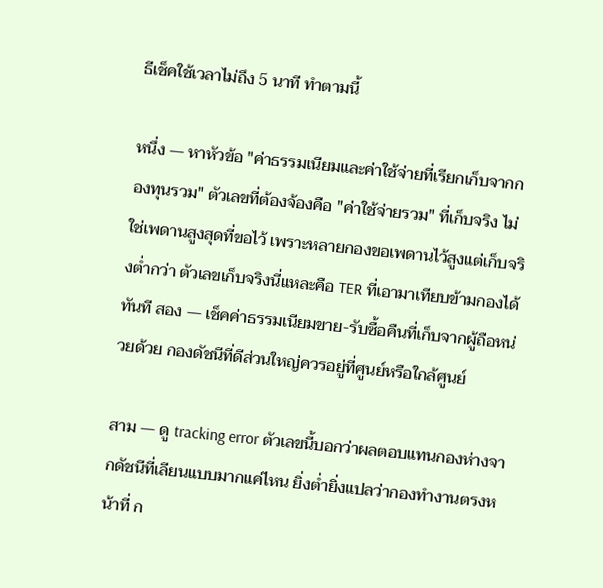ธีเช็คใช้เวลาไม่ถึง 5 นาที ทำตามนี้

หนึ่ง — หาหัวข้อ "ค่าธรรมเนียมและค่าใช้จ่ายที่เรียกเก็บจากกองทุนรวม" ตัวเลขที่ต้องจ้องคือ "ค่าใช้จ่ายรวม" ที่เก็บจริง ไม่ใช่เพดานสูงสุดที่ขอไว้ เพราะหลายกองขอเพดานไว้สูงแต่เก็บจริงต่ำกว่า ตัวเลขเก็บจริงนี่แหละคือ TER ที่เอามาเทียบข้ามกองได้ทันที สอง — เช็คค่าธรรมเนียมขาย-รับซื้อคืนที่เก็บจากผู้ถือหน่วยด้วย กองดัชนีที่ดีส่วนใหญ่ควรอยู่ที่ศูนย์หรือใกล้ศูนย์

สาม — ดู tracking error ตัวเลขนี้บอกว่าผลตอบแทนกองห่างจากดัชนีที่เลียนแบบมากแค่ไหน ยิ่งต่ำยิ่งแปลว่ากองทำงานตรงหน้าที่ ก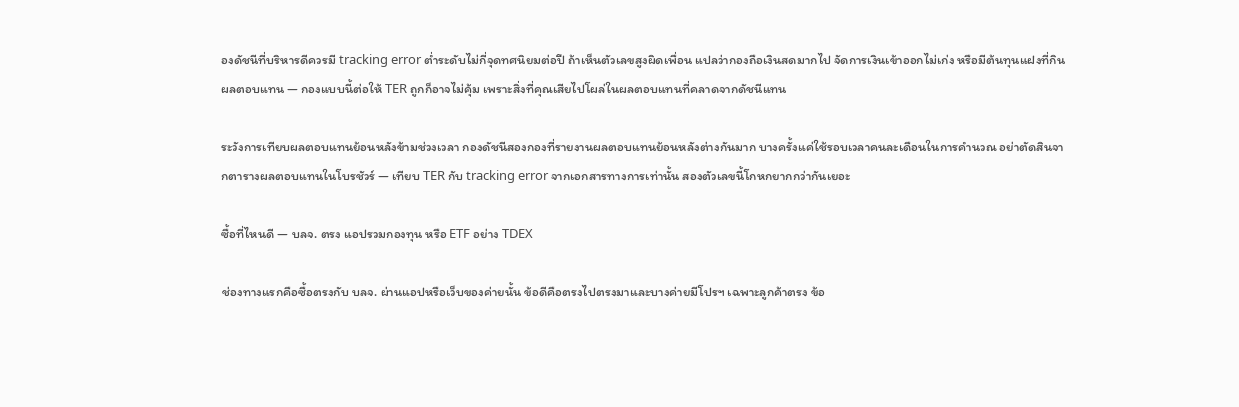องดัชนีที่บริหารดีควรมี tracking error ต่ำระดับไม่กี่จุดทศนิยมต่อปี ถ้าเห็นตัวเลขสูงผิดเพื่อน แปลว่ากองถือเงินสดมากไป จัดการเงินเข้าออกไม่เก่ง หรือมีต้นทุนแฝงที่กินผลตอบแทน — กองแบบนี้ต่อให้ TER ถูกก็อาจไม่คุ้ม เพราะสิ่งที่คุณเสียไปโผล่ในผลตอบแทนที่คลาดจากดัชนีแทน

ระวังการเทียบผลตอบแทนย้อนหลังข้ามช่วงเวลา กองดัชนีสองกองที่รายงานผลตอบแทนย้อนหลังต่างกันมาก บางครั้งแค่ใช้รอบเวลาคนละเดือนในการคำนวณ อย่าตัดสินจากตารางผลตอบแทนในโบรชัวร์ — เทียบ TER กับ tracking error จากเอกสารทางการเท่านั้น สองตัวเลขนี้โกหกยากกว่ากันเยอะ

ซื้อที่ไหนดี — บลจ. ตรง แอปรวมกองทุน หรือ ETF อย่าง TDEX

ช่องทางแรกคือซื้อตรงกับ บลจ. ผ่านแอปหรือเว็บของค่ายนั้น ข้อดีคือตรงไปตรงมาและบางค่ายมีโปรฯ เฉพาะลูกค้าตรง ข้อ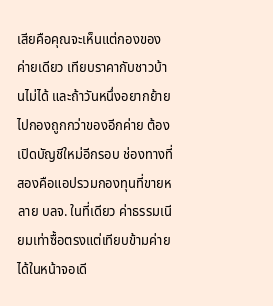เสียคือคุณจะเห็นแต่กองของค่ายเดียว เทียบราคากับชาวบ้านไม่ได้ และถ้าวันหนึ่งอยากย้ายไปกองถูกกว่าของอีกค่าย ต้องเปิดบัญชีใหม่อีกรอบ ช่องทางที่สองคือแอปรวมกองทุนที่ขายหลาย บลจ. ในที่เดียว ค่าธรรมเนียมเท่าซื้อตรงแต่เทียบข้ามค่ายได้ในหน้าจอเดี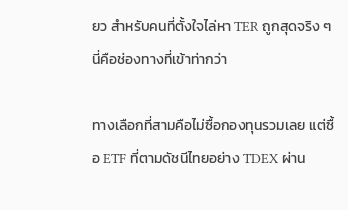ยว สำหรับคนที่ตั้งใจไล่หา TER ถูกสุดจริง ๆ นี่คือช่องทางที่เข้าท่ากว่า

ทางเลือกที่สามคือไม่ซื้อกองทุนรวมเลย แต่ซื้อ ETF ที่ตามดัชนีไทยอย่าง TDEX ผ่าน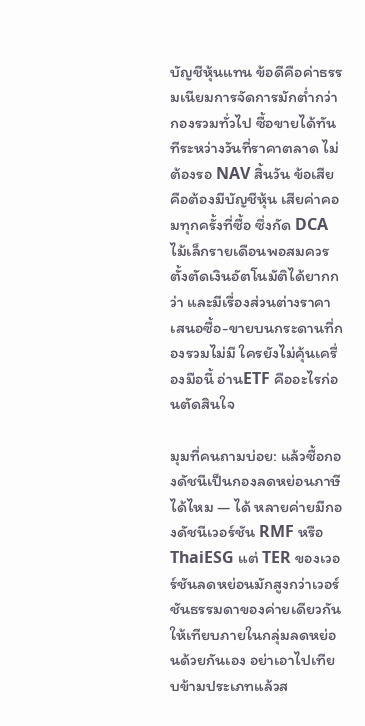บัญชีหุ้นแทน ข้อดีคือค่าธรรมเนียมการจัดการมักต่ำกว่ากองรวมทั่วไป ซื้อขายได้ทันทีระหว่างวันที่ราคาตลาด ไม่ต้องรอ NAV สิ้นวัน ข้อเสียคือต้องมีบัญชีหุ้น เสียค่าคอมทุกครั้งที่ซื้อ ซึ่งกัด DCA ไม้เล็กรายเดือนพอสมควร ตั้งตัดเงินอัตโนมัติได้ยากกว่า และมีเรื่องส่วนต่างราคาเสนอซื้อ-ขายบนกระดานที่กองรวมไม่มี ใครยังไม่คุ้นเครื่องมือนี้ อ่านETF คืออะไรก่อนตัดสินใจ

มุมที่คนถามบ่อย: แล้วซื้อกองดัชนีเป็นกองลดหย่อนภาษีได้ไหม — ได้ หลายค่ายมีกองดัชนีเวอร์ชัน RMF หรือ ThaiESG แต่ TER ของเวอร์ชันลดหย่อนมักสูงกว่าเวอร์ชันธรรมดาของค่ายเดียวกัน ให้เทียบภายในกลุ่มลดหย่อนด้วยกันเอง อย่าเอาไปเทียบข้ามประเภทแล้วส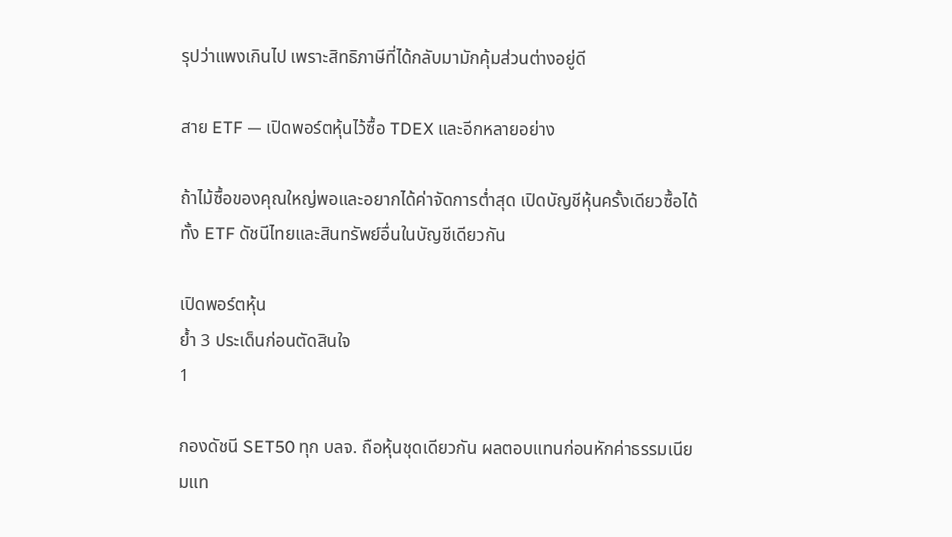รุปว่าแพงเกินไป เพราะสิทธิภาษีที่ได้กลับมามักคุ้มส่วนต่างอยู่ดี

สาย ETF — เปิดพอร์ตหุ้นไว้ซื้อ TDEX และอีกหลายอย่าง

ถ้าไม้ซื้อของคุณใหญ่พอและอยากได้ค่าจัดการต่ำสุด เปิดบัญชีหุ้นครั้งเดียวซื้อได้ทั้ง ETF ดัชนีไทยและสินทรัพย์อื่นในบัญชีเดียวกัน

เปิดพอร์ตหุ้น
ย้ำ 3 ประเด็นก่อนตัดสินใจ
1

กองดัชนี SET50 ทุก บลจ. ถือหุ้นชุดเดียวกัน ผลตอบแทนก่อนหักค่าธรรมเนียมแท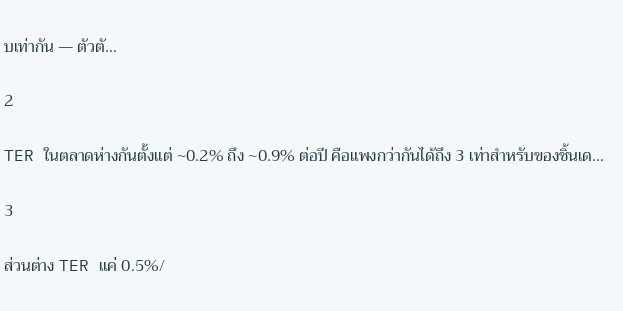บเท่ากัน — ตัวตั…

2

TER ในตลาดห่างกันตั้งแต่ ~0.2% ถึง ~0.9% ต่อปี คือแพงกว่ากันได้ถึง 3 เท่าสำหรับของชิ้นเด…

3

ส่วนต่าง TER แค่ 0.5%/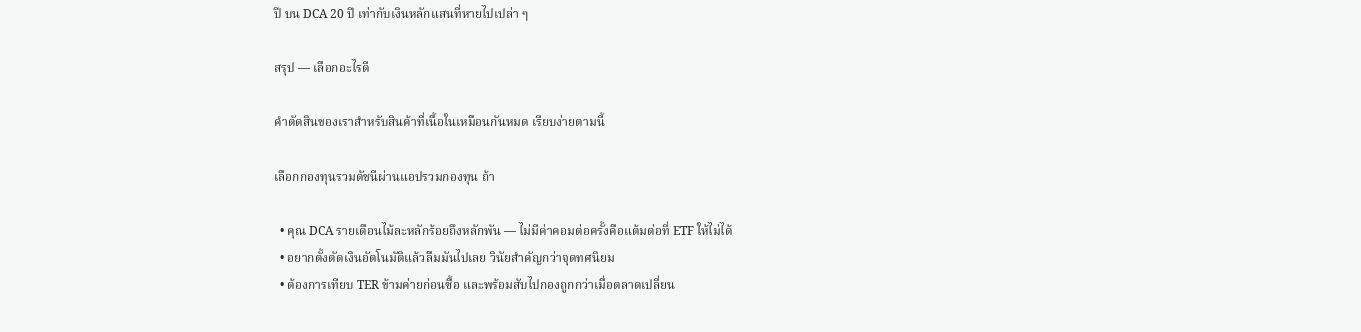ปี บน DCA 20 ปี เท่ากับเงินหลักแสนที่หายไปเปล่า ๆ

สรุป — เลือกอะไรดี

คำตัดสินของเราสำหรับสินค้าที่เนื้อในเหมือนกันหมด เรียบง่ายตามนี้

เลือกกองทุนรวมดัชนีผ่านแอปรวมกองทุน ถ้า

  • คุณ DCA รายเดือนไม้ละหลักร้อยถึงหลักพัน — ไม่มีค่าคอมต่อครั้งคือแต้มต่อที่ ETF ให้ไม่ได้
  • อยากตั้งตัดเงินอัตโนมัติแล้วลืมมันไปเลย วินัยสำคัญกว่าจุดทศนิยม
  • ต้องการเทียบ TER ข้ามค่ายก่อนซื้อ และพร้อมสับไปกองถูกกว่าเมื่อตลาดเปลี่ยน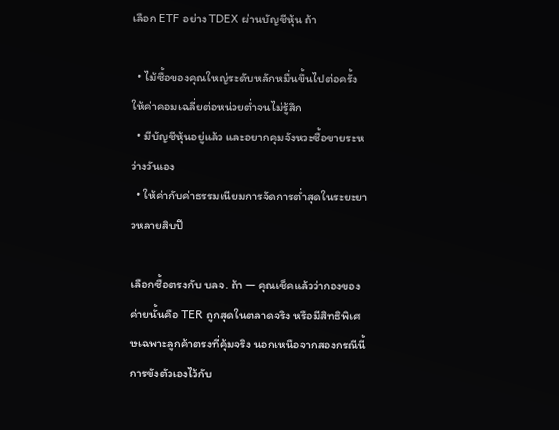เลือก ETF อย่าง TDEX ผ่านบัญชีหุ้น ถ้า

  • ไม้ซื้อของคุณใหญ่ระดับหลักหมื่นขึ้นไปต่อครั้ง ให้ค่าคอมเฉลี่ยต่อหน่วยต่ำจนไม่รู้สึก
  • มีบัญชีหุ้นอยู่แล้ว และอยากคุมจังหวะซื้อขายระหว่างวันเอง
  • ให้ค่ากับค่าธรรมเนียมการจัดการต่ำสุดในระยะยาวหลายสิบปี

เลือกซื้อตรงกับ บลจ. ถ้า — คุณเช็คแล้วว่ากองของค่ายนั้นคือ TER ถูกสุดในตลาดจริง หรือมีสิทธิพิเศษเฉพาะลูกค้าตรงที่คุ้มจริง นอกเหนือจากสองกรณีนี้ การขังตัวเองไว้กับ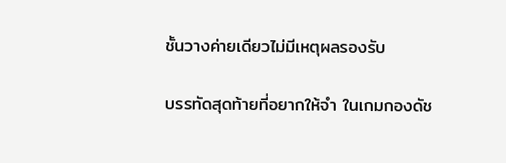ชั้นวางค่ายเดียวไม่มีเหตุผลรองรับ

บรรทัดสุดท้ายที่อยากให้จำ ในเกมกองดัช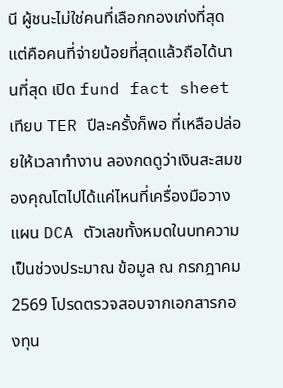นี ผู้ชนะไม่ใช่คนที่เลือกกองเก่งที่สุด แต่คือคนที่จ่ายน้อยที่สุดแล้วถือได้นานที่สุด เปิด fund fact sheet เทียบ TER ปีละครั้งก็พอ ที่เหลือปล่อยให้เวลาทำงาน ลองกดดูว่าเงินสะสมของคุณโตไปได้แค่ไหนที่เครื่องมือวางแผน DCA ตัวเลขทั้งหมดในบทความเป็นช่วงประมาณ ข้อมูล ณ กรกฎาคม 2569 โปรดตรวจสอบจากเอกสารกองทุน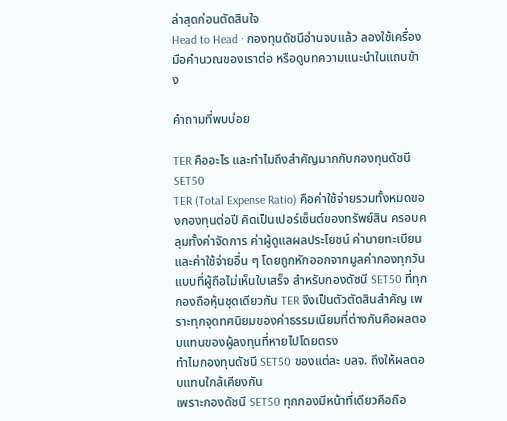ล่าสุดก่อนตัดสินใจ
Head to Head · กองทุนดัชนีอ่านจบแล้ว ลองใช้เครื่องมือคำนวณของเราต่อ หรือดูบทความแนะนำในแถบข้าง

คำถามที่พบบ่อย

TER คืออะไร และทำไมถึงสำคัญมากกับกองทุนดัชนี SET50
TER (Total Expense Ratio) คือค่าใช้จ่ายรวมทั้งหมดของกองทุนต่อปี คิดเป็นเปอร์เซ็นต์ของทรัพย์สิน ครอบคลุมทั้งค่าจัดการ ค่าผู้ดูแลผลประโยชน์ ค่านายทะเบียน และค่าใช้จ่ายอื่น ๆ โดยถูกหักออกจากมูลค่ากองทุกวันแบบที่ผู้ถือไม่เห็นใบเสร็จ สำหรับกองดัชนี SET50 ที่ทุกกองถือหุ้นชุดเดียวกัน TER จึงเป็นตัวตัดสินสำคัญ เพราะทุกจุดทศนิยมของค่าธรรมเนียมที่ต่างกันคือผลตอบแทนของผู้ลงทุนที่หายไปโดยตรง
ทำไมกองทุนดัชนี SET50 ของแต่ละ บลจ. ถึงให้ผลตอบแทนใกล้เคียงกัน
เพราะกองดัชนี SET50 ทุกกองมีหน้าที่เดียวคือถือ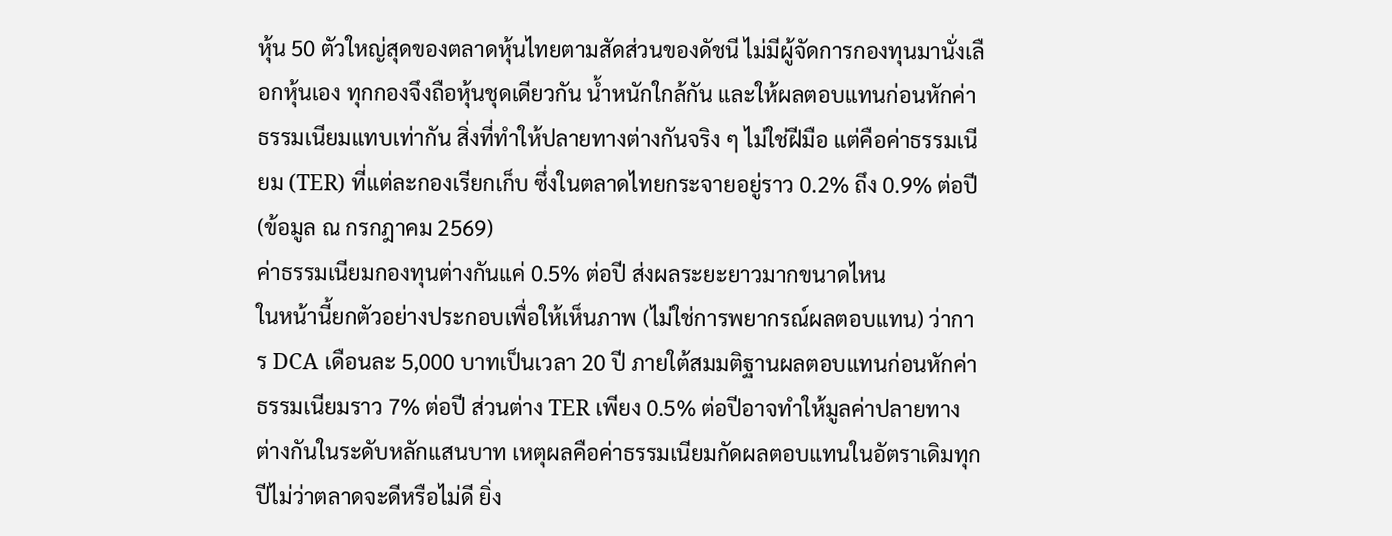หุ้น 50 ตัวใหญ่สุดของตลาดหุ้นไทยตามสัดส่วนของดัชนี ไม่มีผู้จัดการกองทุนมานั่งเลือกหุ้นเอง ทุกกองจึงถือหุ้นชุดเดียวกัน น้ำหนักใกล้กัน และให้ผลตอบแทนก่อนหักค่าธรรมเนียมแทบเท่ากัน สิ่งที่ทำให้ปลายทางต่างกันจริง ๆ ไม่ใช่ฝีมือ แต่คือค่าธรรมเนียม (TER) ที่แต่ละกองเรียกเก็บ ซึ่งในตลาดไทยกระจายอยู่ราว 0.2% ถึง 0.9% ต่อปี (ข้อมูล ณ กรกฎาคม 2569)
ค่าธรรมเนียมกองทุนต่างกันแค่ 0.5% ต่อปี ส่งผลระยะยาวมากขนาดไหน
ในหน้านี้ยกตัวอย่างประกอบเพื่อให้เห็นภาพ (ไม่ใช่การพยากรณ์ผลตอบแทน) ว่าการ DCA เดือนละ 5,000 บาทเป็นเวลา 20 ปี ภายใต้สมมติฐานผลตอบแทนก่อนหักค่าธรรมเนียมราว 7% ต่อปี ส่วนต่าง TER เพียง 0.5% ต่อปีอาจทำให้มูลค่าปลายทางต่างกันในระดับหลักแสนบาท เหตุผลคือค่าธรรมเนียมกัดผลตอบแทนในอัตราเดิมทุกปีไม่ว่าตลาดจะดีหรือไม่ดี ยิ่ง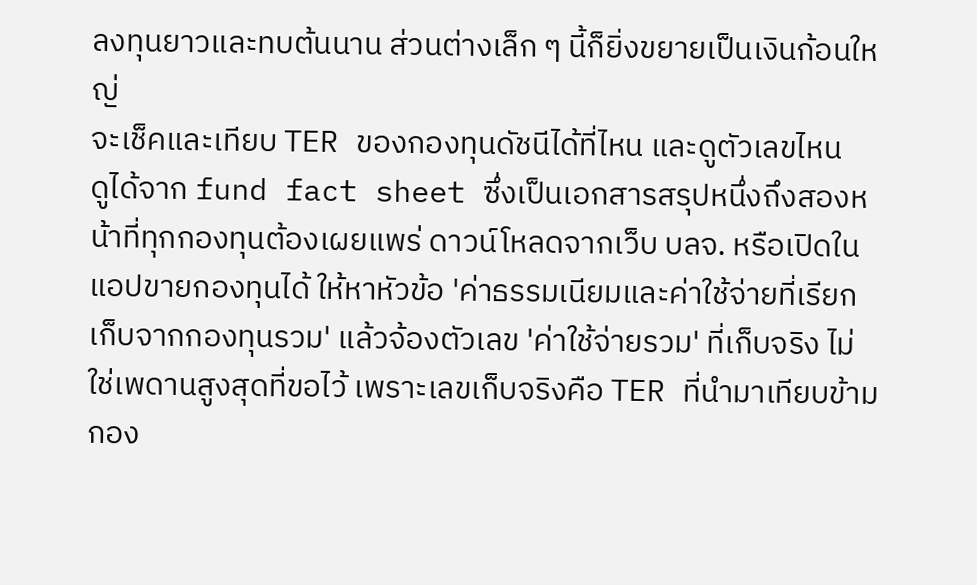ลงทุนยาวและทบต้นนาน ส่วนต่างเล็ก ๆ นี้ก็ยิ่งขยายเป็นเงินก้อนใหญ่
จะเช็คและเทียบ TER ของกองทุนดัชนีได้ที่ไหน และดูตัวเลขไหน
ดูได้จาก fund fact sheet ซึ่งเป็นเอกสารสรุปหนึ่งถึงสองหน้าที่ทุกกองทุนต้องเผยแพร่ ดาวน์โหลดจากเว็บ บลจ. หรือเปิดในแอปขายกองทุนได้ ให้หาหัวข้อ 'ค่าธรรมเนียมและค่าใช้จ่ายที่เรียกเก็บจากกองทุนรวม' แล้วจ้องตัวเลข 'ค่าใช้จ่ายรวม' ที่เก็บจริง ไม่ใช่เพดานสูงสุดที่ขอไว้ เพราะเลขเก็บจริงคือ TER ที่นำมาเทียบข้ามกอง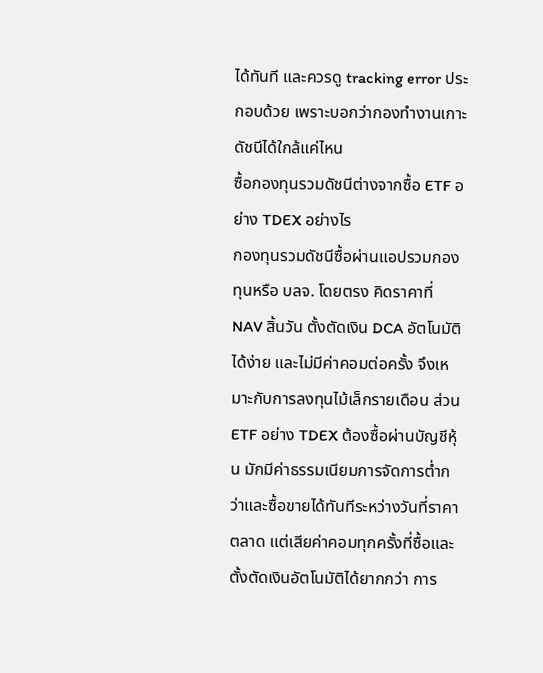ได้ทันที และควรดู tracking error ประกอบด้วย เพราะบอกว่ากองทำงานเกาะดัชนีได้ใกล้แค่ไหน
ซื้อกองทุนรวมดัชนีต่างจากซื้อ ETF อย่าง TDEX อย่างไร
กองทุนรวมดัชนีซื้อผ่านแอปรวมกองทุนหรือ บลจ. โดยตรง คิดราคาที่ NAV สิ้นวัน ตั้งตัดเงิน DCA อัตโนมัติได้ง่าย และไม่มีค่าคอมต่อครั้ง จึงเหมาะกับการลงทุนไม้เล็กรายเดือน ส่วน ETF อย่าง TDEX ต้องซื้อผ่านบัญชีหุ้น มักมีค่าธรรมเนียมการจัดการต่ำกว่าและซื้อขายได้ทันทีระหว่างวันที่ราคาตลาด แต่เสียค่าคอมทุกครั้งที่ซื้อและตั้งตัดเงินอัตโนมัติได้ยากกว่า การ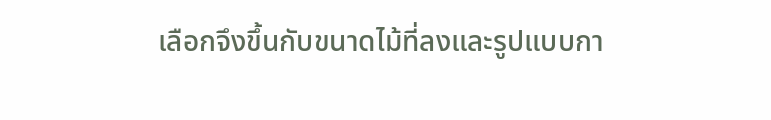เลือกจึงขึ้นกับขนาดไม้ที่ลงและรูปแบบกา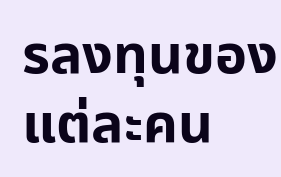รลงทุนของแต่ละคน